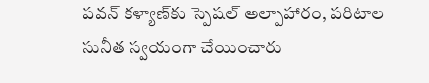పవన్ కళ్యాణ్‌కు స్పెషల్ అల్పాహారం, పరిటాల సునీత స్వయంగా చేయించారు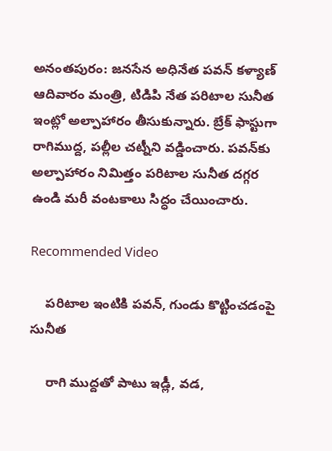అనంతపురం: జనసేన అధినేత పవన్ కళ్యాణ్‍ ఆదివారం మంత్రి, టిడిపి నేత పరిటాల సునీత ఇంట్లో అల్పాహారం తీసుకున్నారు. బ్రేక్ ఫాస్టుగా రాగిముద్ద, పల్లీల చట్నీని వడ్డించారు. పవన్‌కు అల్పాహారం నిమిత్తం పరిటాల సునీత దగ్గర ఉండి మరీ వంటకాలు సిద్ధం చేయించారు.

Recommended Video

    పరిటాల ఇంటికి పవన్, గుండు కొట్టించడంపై సునీత

    రాగి ముద్దతో పాటు ఇడ్లీ, వడ,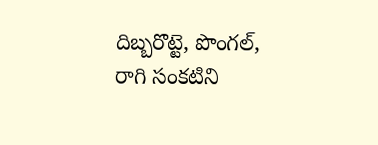దిబ్బరొట్టె, పొంగల్, రాగి సంకటిని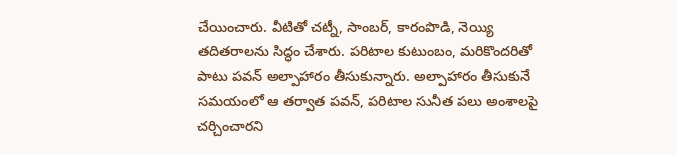చేయించారు. వీటితో చట్నీ, సాంబర్, కారంపొడి, నెయ్యి తదితరాలను సిద్ధం చేశారు. పరిటాల కుటుంబం, మరికొందరితో పాటు పవన్ అల్పాహారం తీసుకున్నారు. అల్పాహారం తీసుకునే సమయంలో ఆ తర్వాత పవన్, పరిటాల సునీత పలు అంశాలపై చర్చించారని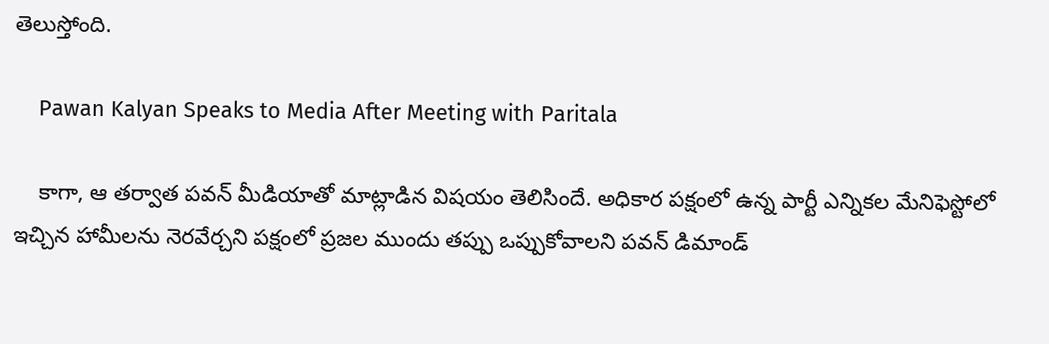తెలుస్తోంది.

    Pawan Kalyan Speaks to Media After Meeting with Paritala

    కాగా, ఆ తర్వాత పవన్ మీడియాతో మాట్లాడిన విషయం తెలిసిందే. అధికార పక్షంలో ఉన్న పార్టీ ఎన్నికల మేనిఫెస్టోలో ఇచ్చిన హామీలను నెరవేర్చని పక్షంలో ప్రజల ముందు తప్పు ఒప్పుకోవాలని పవన్ డిమాండ్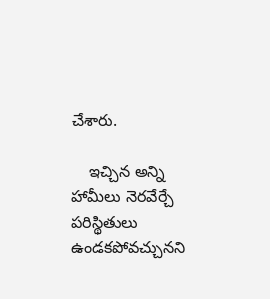చేశారు.

    ఇచ్చిన అన్ని హామీలు నెరవేర్చే పరిస్థితులు ఉండకపోవచ్చునని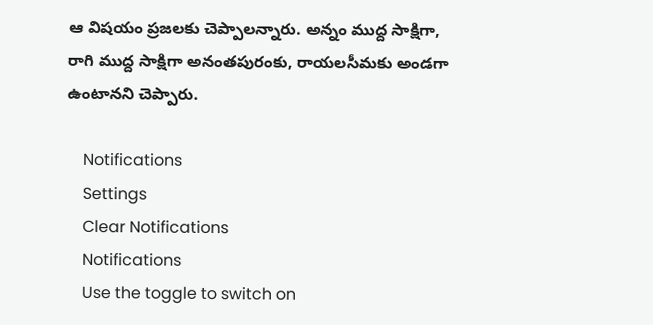ఆ విషయం ప్రజలకు చెప్పాలన్నారు. అన్నం ముద్ద సాక్షిగా, రాగి ముద్ద సాక్షిగా అనంతపురంకు, రాయలసీమకు అండగా ఉంటానని చెప్పారు.

    Notifications
    Settings
    Clear Notifications
    Notifications
    Use the toggle to switch on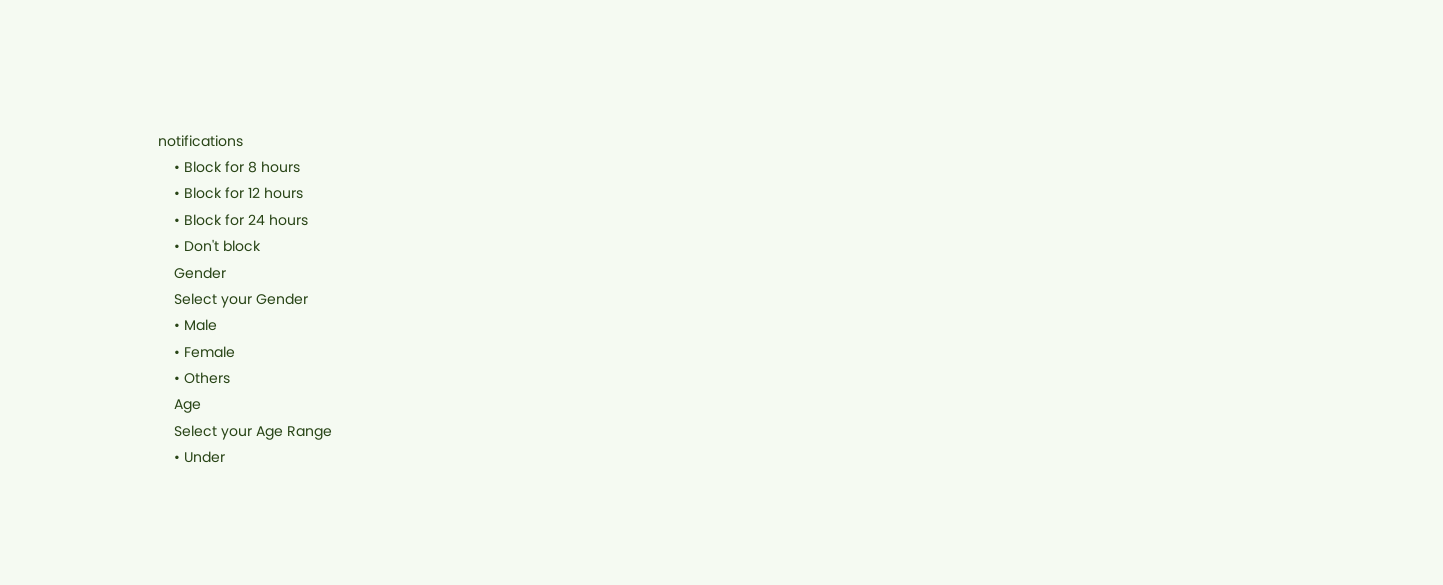notifications
    • Block for 8 hours
    • Block for 12 hours
    • Block for 24 hours
    • Don't block
    Gender
    Select your Gender
    • Male
    • Female
    • Others
    Age
    Select your Age Range
    • Under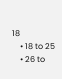18
    • 18 to 25
    • 26 to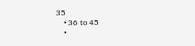35
    • 36 to 45
    •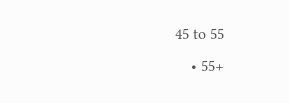45 to 55
    • 55+